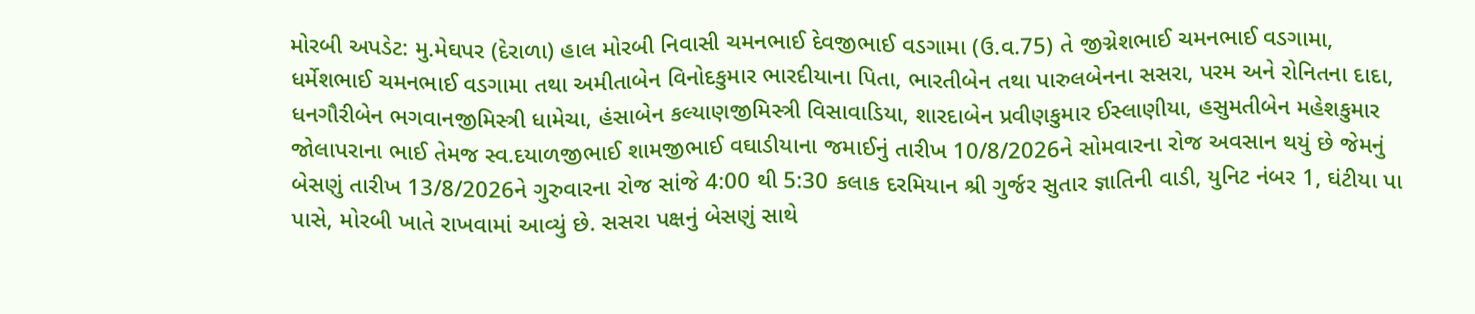મોરબી અપડેટ: મુ.મેઘપર (દેરાળા) હાલ મોરબી નિવાસી ચમનભાઈ દેવજીભાઈ વડગામા (ઉ.વ.75) તે જીગ્નેશભાઈ ચમનભાઈ વડગામા, ધર્મેશભાઈ ચમનભાઈ વડગામા તથા અમીતાબેન વિનોદકુમાર ભારદીયાના પિતા, ભારતીબેન તથા પારુલબેનના સસરા, પરમ અને રોનિતના દાદા, ધનગૌરીબેન ભગવાનજીમિસ્ત્રી ધામેચા, હંસાબેન કલ્યાણજીમિસ્ત્રી વિસાવાડિયા, શારદાબેન પ્રવીણકુમાર ઈસ્લાણીયા, હસુમતીબેન મહેશકુમાર જોલાપરાના ભાઈ તેમજ સ્વ.દયાળજીભાઈ શામજીભાઈ વઘાડીયાના જમાઈનું તારીખ 10/8/2026ને સોમવારના રોજ અવસાન થયું છે જેમનું બેસણું તારીખ 13/8/2026ને ગુરુવારના રોજ સાંજે 4:00 થી 5:30 કલાક દરમિયાન શ્રી ગુર્જર સુતાર જ્ઞાતિની વાડી, યુનિટ નંબર 1, ઘંટીયા પા પાસે, મોરબી ખાતે રાખવામાં આવ્યું છે. સસરા પક્ષનું બેસણું સાથે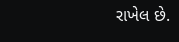રાખેલ છે.